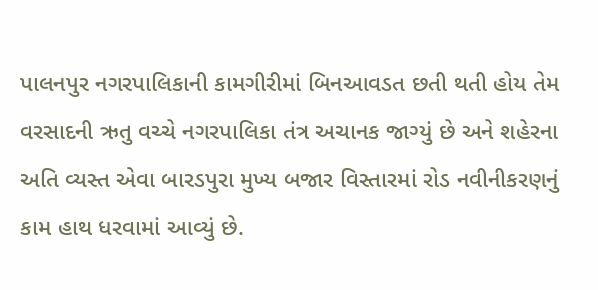પાલનપુર નગરપાલિકાની કામગીરીમાં બિનઆવડત છતી થતી હોય તેમ વરસાદની ઋતુ વચ્ચે નગરપાલિકા તંત્ર અચાનક જાગ્યું છે અને શહેરના અતિ વ્યસ્ત એવા બારડપુરા મુખ્ય બજાર વિસ્તારમાં રોડ નવીનીકરણનું કામ હાથ ધરવામાં આવ્યું છે.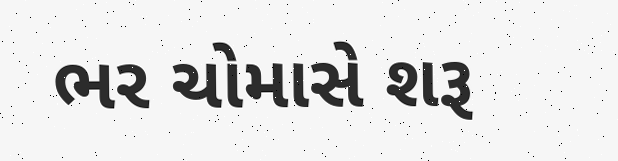ભર ચોમાસે શરૂ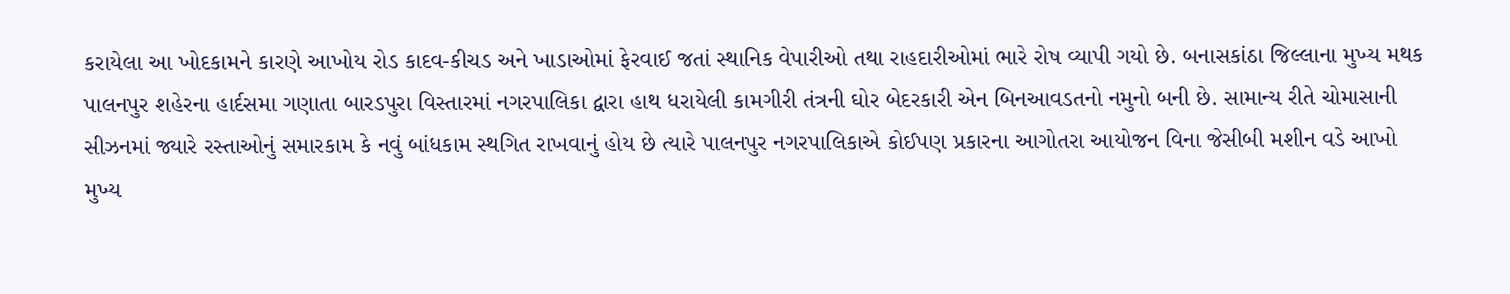કરાયેલા આ ખોદકામને કારણે આખોય રોડ કાદવ-કીચડ અને ખાડાઓમાં ફેરવાઈ જતાં સ્થાનિક વેપારીઓ તથા રાહદારીઓમાં ભારે રોષ વ્યાપી ગયો છે. બનાસકાંઠા જિલ્લાના મુખ્ય મથક પાલનપુર શહેરના હાર્દસમા ગણાતા બારડપુરા વિસ્તારમાં નગરપાલિકા દ્વારા હાથ ધરાયેલી કામગીરી તંત્રની ઘોર બેદરકારી એન બિનઆવડતનો નમુનો બની છે. સામાન્ય રીતે ચોમાસાની સીઝનમાં જ્યારે રસ્તાઓનું સમારકામ કે નવું બાંધકામ સ્થગિત રાખવાનું હોય છે ત્યારે પાલનપુર નગરપાલિકાએ કોઈપણ પ્રકારના આગોતરા આયોજન વિના જેસીબી મશીન વડે આખો મુખ્ય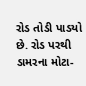રોડ તોડી પાડયો છે. રોડ પરથી ડામરના મોટા-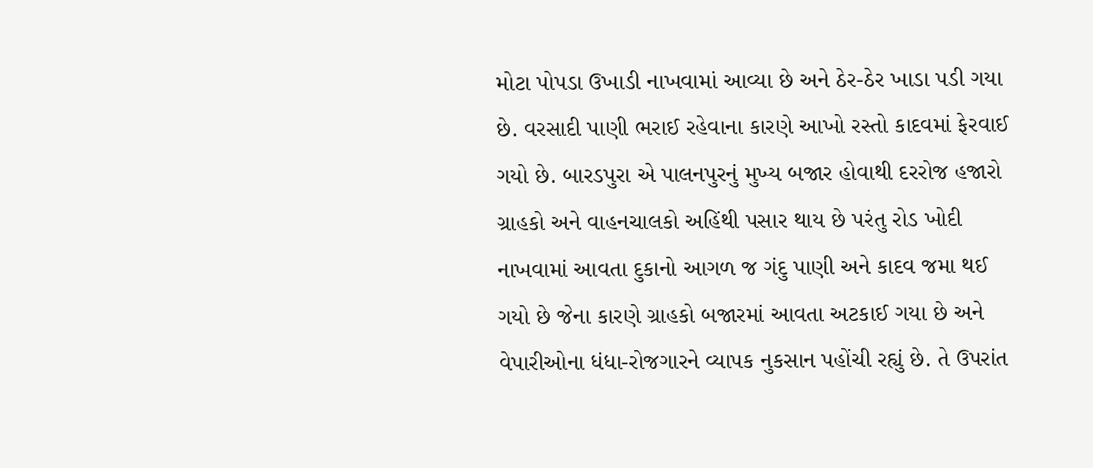મોટા પોપડા ઉખાડી નાખવામાં આવ્યા છે અને ઠેર-ઠેર ખાડા પડી ગયા છે. વરસાદી પાણી ભરાઈ રહેવાના કારણે આખો રસ્તો કાદવમાં ફેરવાઈ ગયો છે. બારડપુરા એ પાલનપુરનું મુખ્ય બજાર હોવાથી દરરોજ હજારો ગ્રાહકો અને વાહનચાલકો અહિંથી પસાર થાય છે પરંતુ રોડ ખોદી નાખવામાં આવતા દુકાનો આગળ જ ગંદુ પાણી અને કાદવ જમા થઈ ગયો છે જેના કારણે ગ્રાહકો બજારમાં આવતા અટકાઈ ગયા છે અને વેપારીઓના ધંધા-રોજગારને વ્યાપક નુકસાન પહોંચી રહ્યું છે. તે ઉપરાંત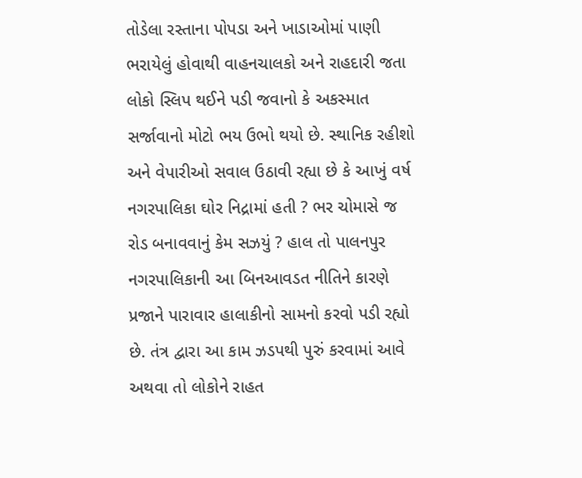તોડેલા રસ્તાના પોપડા અને ખાડાઓમાં પાણી ભરાયેલું હોવાથી વાહનચાલકો અને રાહદારી જતા લોકો સ્લિપ થઈને પડી જવાનો કે અકસ્માત સર્જાવાનો મોટો ભય ઉભો થયો છે. સ્થાનિક રહીશો અને વેપારીઓ સવાલ ઉઠાવી રહ્યા છે કે આખું વર્ષ નગરપાલિકા ઘોર નિદ્રામાં હતી ? ભર ચોમાસે જ રોડ બનાવવાનું કેમ સઝયું ? હાલ તો પાલનપુર નગરપાલિકાની આ બિનઆવડત નીતિને કારણે પ્રજાને પારાવાર હાલાકીનો સામનો કરવો પડી રહ્યો છે. તંત્ર દ્વારા આ કામ ઝડપથી પુરું કરવામાં આવે અથવા તો લોકોને રાહત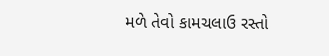મળે તેવો કામચલાઉ રસ્તો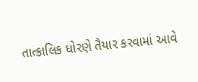તાત્કાલિક ધોરણે તૈયાર કરવામાં આવે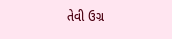તેવી ઉગ્ર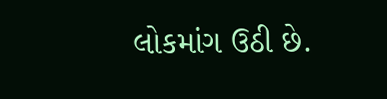લોકમાંગ ઉઠી છે.